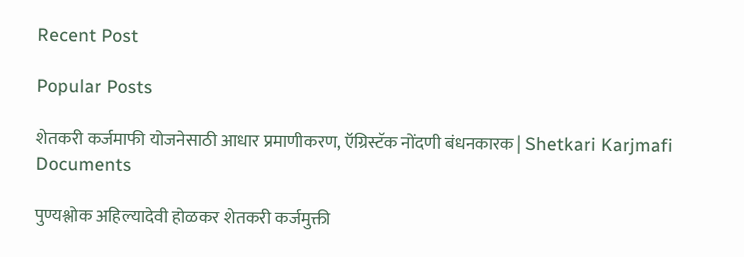Recent Post

Popular Posts

शेतकरी कर्जमाफी योजनेसाठी आधार प्रमाणीकरण, ऍग्रिस्टॅक नोंदणी बंधनकारक | Shetkari Karjmafi Documents

पुण्यश्लोक अहिल्यादेवी होळकर शेतकरी कर्जमुक्ती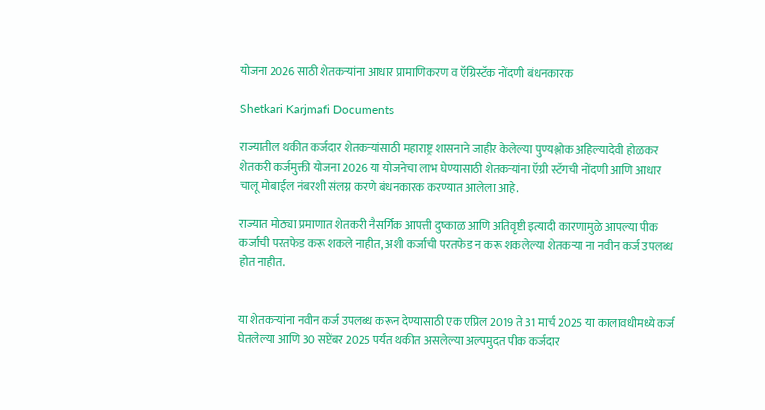योजना 2026 साठी शेतकऱ्यांना आधार प्रामाणिकरण व ऍग्रिस्टॅक नोंदणी बंधनकारक

Shetkari Karjmafi Documents

राज्यातील थकीत कर्जदार शेतकऱ्यांसाठी महाराष्ट्र शासनाने जाहीर केलेल्या पुण्यश्लोक अहिल्यादेवी होळकर शेतकरी कर्जमुक्ती योजना 2026 या योजनेचा लाभ घेण्यासाठी शेतकऱ्यांना ऍग्री स्टॅगची नोंदणी आणि आधार चालू मोबाईल नंबरशी संलग्न करणे बंधनकारक करण्यात आलेला आहे.

राज्यात मोठ्या प्रमाणात शेतकरी नैसर्गिक आपत्ती दुष्काळ आणि अतिवृष्टी इत्यादी कारणामुळे आपल्या पीक कर्जाची परतफेड करू शकले नाहीत, अशी कर्जाची परतफेड न करू शकलेल्या शेतकऱ्या ना नवीन कर्ज उपलब्ध होत नाहीत.


या शेतकऱ्यांना नवीन कर्ज उपलब्ध करून देण्यासाठी एक एप्रिल 2019 ते 31 मार्च 2025 या कालावधीमध्ये कर्ज घेतलेल्या आणि 30 सप्टेंबर 2025 पर्यंत थकीत असलेल्या अल्पमुदत पीक कर्जदार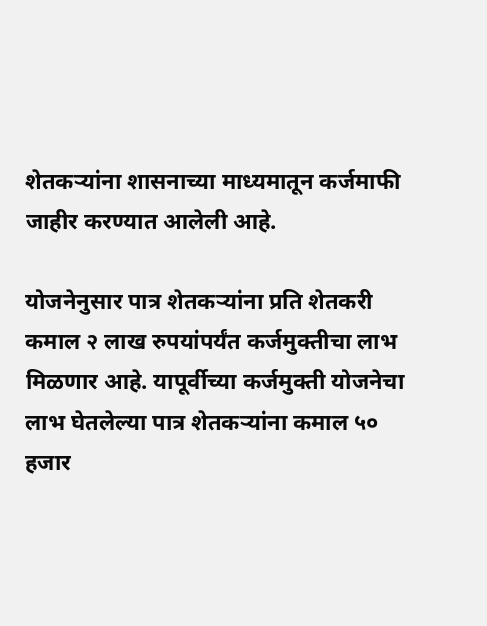शेतकऱ्यांना शासनाच्या माध्यमातून कर्जमाफी जाहीर करण्यात आलेली आहे.

योजनेनुसार पात्र शेतकऱ्यांना प्रति शेतकरी कमाल २ लाख रुपयांपर्यंत कर्जमुक्तीचा लाभ मिळणार आहे. यापूर्वीच्या कर्जमुक्ती योजनेचा लाभ घेतलेल्या पात्र शेतकऱ्यांना कमाल ५० हजार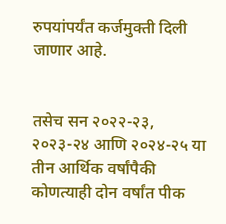रुपयांपर्यंत कर्जमुक्ती दिली जाणार आहे.


तसेच सन २०२२-२३, २०२३-२४ आणि २०२४-२५ या तीन आर्थिक वर्षांपैकी कोणत्याही दोन वर्षांत पीक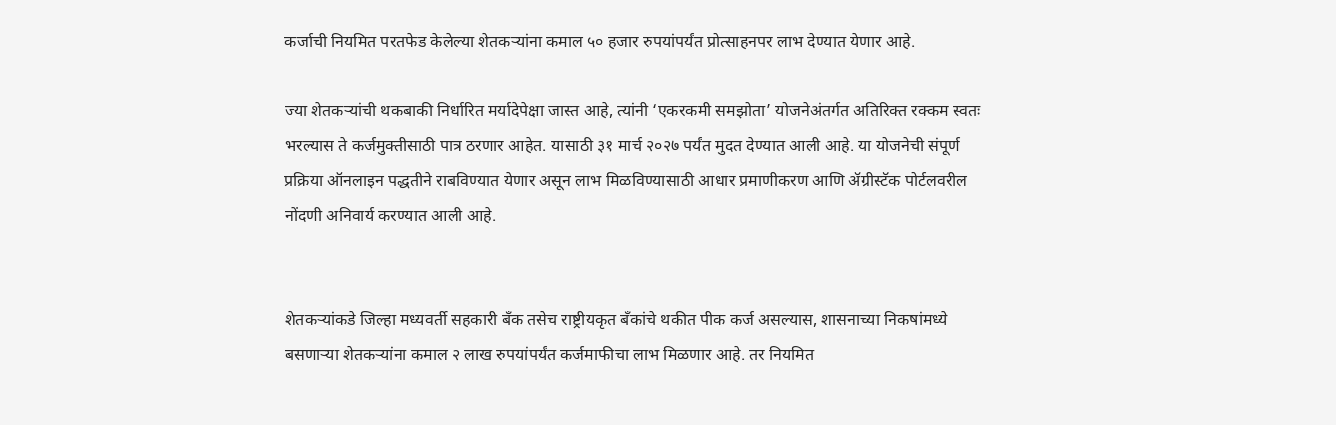कर्जाची नियमित परतफेड केलेल्या शेतकऱ्यांना कमाल ५० हजार रुपयांपर्यंत प्रोत्साहनपर लाभ देण्यात येणार आहे.

ज्या शेतकऱ्यांची थकबाकी निर्धारित मर्यादेपेक्षा जास्त आहे, त्यांनी ‘एकरकमी समझोता’ योजनेअंतर्गत अतिरिक्त रक्कम स्वतः भरल्यास ते कर्जमुक्तीसाठी पात्र ठरणार आहेत. यासाठी ३१ मार्च २०२७ पर्यंत मुदत देण्यात आली आहे. या योजनेची संपूर्ण प्रक्रिया ऑनलाइन पद्धतीने राबविण्यात येणार असून लाभ मिळविण्यासाठी आधार प्रमाणीकरण आणि ॲग्रीस्टॅक पोर्टलवरील नोंदणी अनिवार्य करण्यात आली आहे.


शेतकऱ्यांकडे जिल्हा मध्यवर्ती सहकारी बँक तसेच राष्ट्रीयकृत बँकांचे थकीत पीक कर्ज असल्यास, शासनाच्या निकषांमध्ये बसणाऱ्या शेतकऱ्यांना कमाल २ लाख रुपयांपर्यंत कर्जमाफीचा लाभ मिळणार आहे. तर नियमित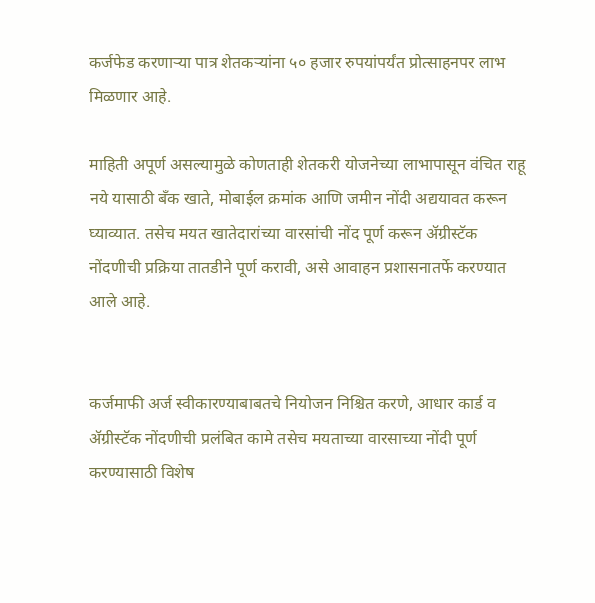कर्जफेड करणाऱ्या पात्र शेतकऱ्यांना ५० हजार रुपयांपर्यंत प्रोत्साहनपर लाभ मिळणार आहे.

माहिती अपूर्ण असल्यामुळे कोणताही शेतकरी योजनेच्या लाभापासून वंचित राहू नये यासाठी बँक खाते, मोबाईल क्रमांक आणि जमीन नोंदी अद्ययावत करून घ्याव्यात. तसेच मयत खातेदारांच्या वारसांची नोंद पूर्ण करून ॲग्रीस्टॅक नोंदणीची प्रक्रिया तातडीने पूर्ण करावी, असे आवाहन प्रशासनातर्फे करण्यात आले आहे.


कर्जमाफी अर्ज स्वीकारण्याबाबतचे नियोजन निश्चित करणे, आधार कार्ड व ॲग्रीस्टॅक नोंदणीची प्रलंबित कामे तसेच मयताच्या वारसाच्या नोंदी पूर्ण करण्यासाठी विशेष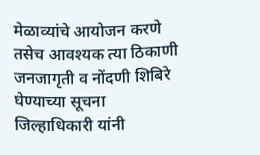मेळाव्यांचे आयोजन करणे तसेच आवश्यक त्या ठिकाणी जनजागृती व नोंदणी शिबिरे घेण्याच्या सूचना जिल्हाधिकारी यांनी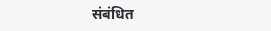संबंधित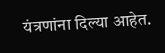यंत्रणांना दिल्या आहेत.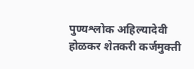पुण्यश्लोक अहिल्यादेवी होळकर शेतकरी कर्जमुक्ती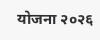योजना २०२६